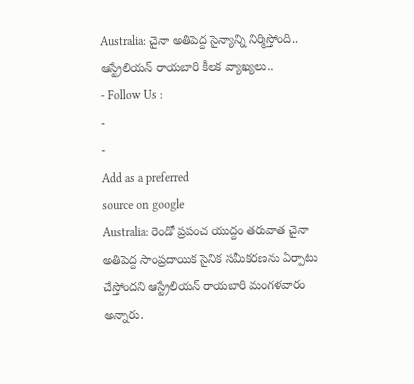Australia: చైనా అతిపెద్ద సైన్యాన్ని నిర్మిస్తోంది.. ఆస్ట్రేలియన్ రాయబారి కీలక వ్యాఖ్యలు..
- Follow Us :
-
-
Add as a preferred
source on google
Australia: రెండో ప్రపంచ యుద్దం తరువాత చైనా అతిపెద్ద సాంప్రదాయిక సైనిక సమీకరణను ఏర్పాటు చేస్తోందని ఆస్ట్రేలియన్ రాయబారి మంగళవారం అన్నారు.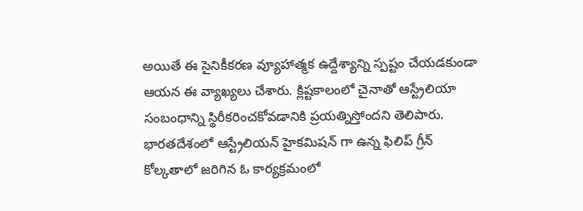అయితే ఈ సైనికీకరణ వ్యూహాత్మక ఉద్దేశ్యాన్ని స్పష్టం చేయడకుండా ఆయన ఈ వ్యాఖ్యలు చేశారు. క్లిష్టకాలంలో చైనాతో ఆస్ట్రేలియా సంబంధాన్ని స్థిరీకరించకోవడానికి ప్రయత్నిస్తోందని తెలిపారు.
భారతదేశంలో ఆస్ట్రేలియన్ హైకమిషన్ గా ఉన్న ఫిలిప్ గ్రీన్ కోల్కతాలో జరిగిన ఓ కార్యక్రమంలో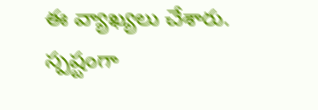ఈ వ్యాఖ్యలు చేశారు. స్పష్టంగా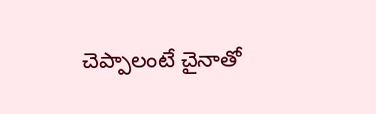చెప్పాలంటే చైనాతో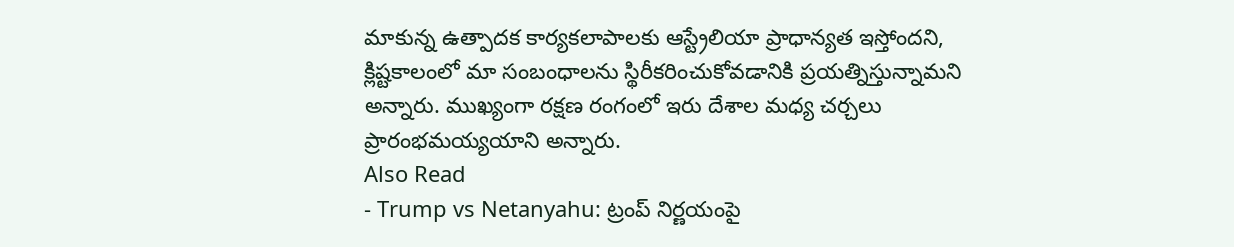మాకున్న ఉత్పాదక కార్యకలాపాలకు ఆస్ట్రేలియా ప్రాధాన్యత ఇస్తోందని, క్లిష్టకాలంలో మా సంబంధాలను స్థిరీకరించుకోవడానికి ప్రయత్నిస్తున్నామని అన్నారు. ముఖ్యంగా రక్షణ రంగంలో ఇరు దేశాల మధ్య చర్చలు ప్రారంభమయ్యయాని అన్నారు.
Also Read
- Trump vs Netanyahu: ట్రంప్ నిర్ణయంపై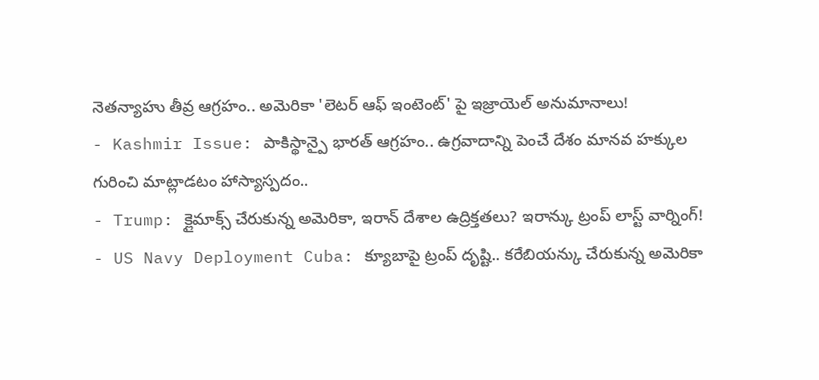నెతన్యాహు తీవ్ర ఆగ్రహం.. అమెరికా 'లెటర్ ఆఫ్ ఇంటెంట్' పై ఇజ్రాయెల్ అనుమానాలు!
- Kashmir Issue: పాకిస్థాన్పై భారత్ ఆగ్రహం.. ఉగ్రవాదాన్ని పెంచే దేశం మానవ హక్కుల గురించి మాట్లాడటం హాస్యాస్పదం..
- Trump: క్లైమాక్స్ చేరుకున్న అమెరికా, ఇరాన్ దేశాల ఉద్రిక్తతలు? ఇరాన్కు ట్రంప్ లాస్ట్ వార్నింగ్!
- US Navy Deployment Cuba: క్యూబాపై ట్రంప్ దృష్టి.. కరేబియన్కు చేరుకున్న అమెరికా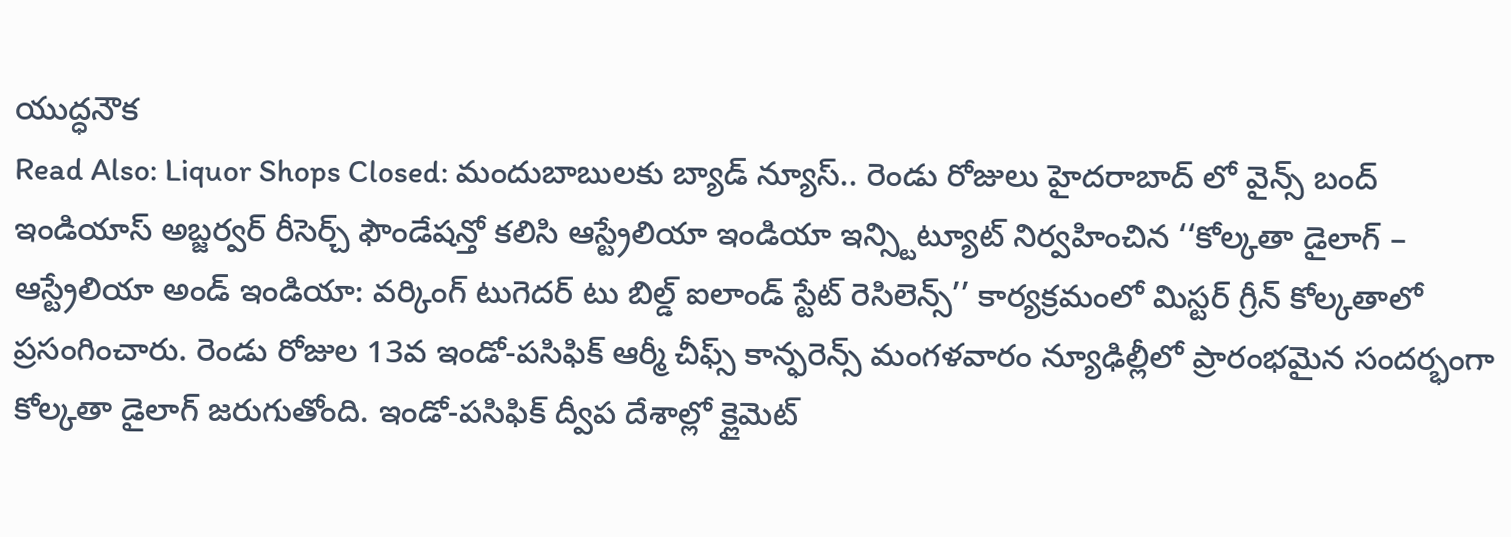యుద్ధనౌక
Read Also: Liquor Shops Closed: మందుబాబులకు బ్యాడ్ న్యూస్.. రెండు రోజులు హైదరాబాద్ లో వైన్స్ బంద్
ఇండియాస్ అబ్జర్వర్ రీసెర్చ్ ఫౌండేషన్తో కలిసి ఆస్ట్రేలియా ఇండియా ఇన్స్టిట్యూట్ నిర్వహించిన ‘‘కోల్కతా డైలాగ్ – ఆస్ట్రేలియా అండ్ ఇండియా: వర్కింగ్ టుగెదర్ టు బిల్డ్ ఐలాండ్ స్టేట్ రెసిలెన్స్’’ కార్యక్రమంలో మిస్టర్ గ్రీన్ కోల్కతాలో ప్రసంగించారు. రెండు రోజుల 13వ ఇండో-పసిఫిక్ ఆర్మీ చీఫ్స్ కాన్ఫరెన్స్ మంగళవారం న్యూఢిల్లీలో ప్రారంభమైన సందర్భంగా కోల్కతా డైలాగ్ జరుగుతోంది. ఇండో-పసిఫిక్ ద్వీప దేశాల్లో క్లైమెట్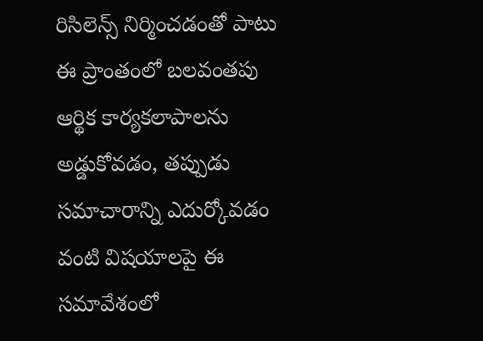రిసిలెన్స్ నిర్మించడంతో పాటు ఈ ప్రాంతంలో బలవంతపు ఆర్థిక కార్యకలాపాలను అడ్డుకోవడం, తప్పుడు సమాచారాన్ని ఎదుర్కోవడం వంటి విషయాలపై ఈ సమావేశంలో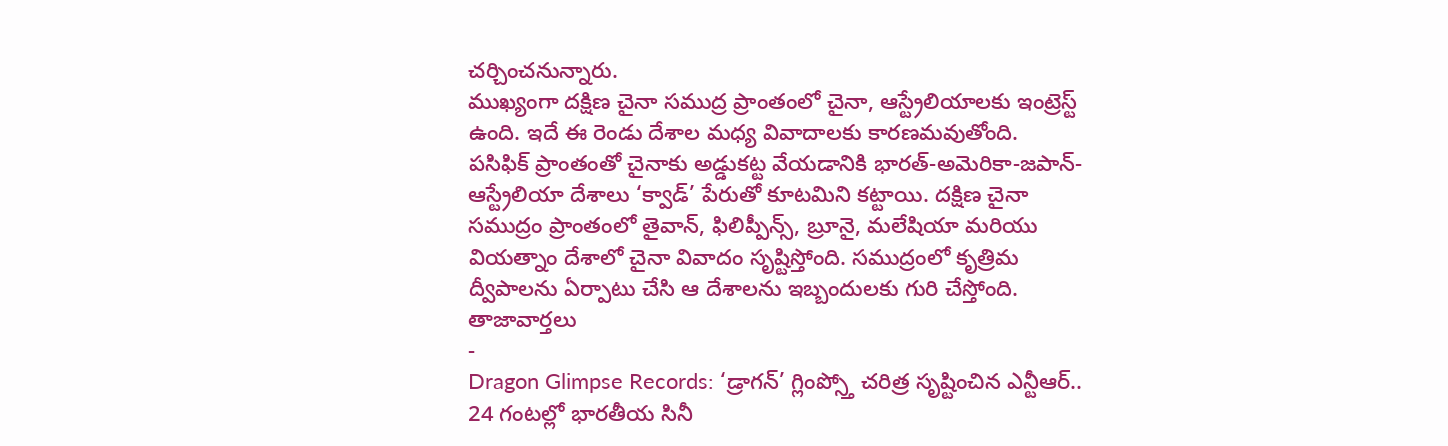చర్చించనున్నారు.
ముఖ్యంగా దక్షిణ చైనా సముద్ర ప్రాంతంలో చైనా, ఆస్ట్రేలియాలకు ఇంట్రెస్ట్ ఉంది. ఇదే ఈ రెండు దేశాల మధ్య వివాదాలకు కారణమవుతోంది. పసిఫిక్ ప్రాంతంతో చైనాకు అడ్డుకట్ట వేయడానికి భారత్-అమెరికా-జపాన్-ఆస్ట్రేలియా దేశాలు ‘క్వాడ్’ పేరుతో కూటమిని కట్టాయి. దక్షిణ చైనా సముద్రం ప్రాంతంలో తైవాన్, ఫిలిప్పీన్స్, బ్రూనై, మలేషియా మరియు వియత్నాం దేశాలో చైనా వివాదం సృష్టిస్తోంది. సముద్రంలో కృత్రిమ ద్వీపాలను ఏర్పాటు చేసి ఆ దేశాలను ఇబ్బందులకు గురి చేస్తోంది.
తాజావార్తలు
-
Dragon Glimpse Records: ‘డ్రాగన్’ గ్లింప్స్తో చరిత్ర సృష్టించిన ఎన్టీఆర్.. 24 గంటల్లో భారతీయ సినీ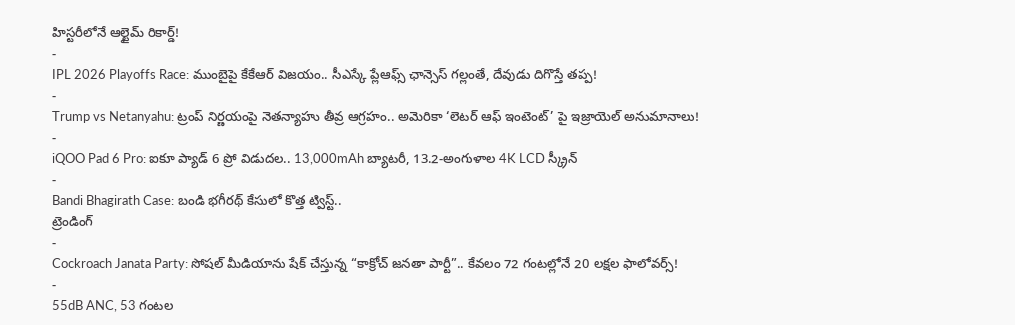హిస్టరీలోనే ఆల్టైమ్ రికార్డ్!
-
IPL 2026 Playoffs Race: ముంబైపై కేకేఆర్ విజయం.. సీఎస్కే ప్లేఆఫ్స్ ఛాన్సెస్ గల్లంతే, దేవుడు దిగొస్తే తప్ప!
-
Trump vs Netanyahu: ట్రంప్ నిర్ణయంపై నెతన్యాహు తీవ్ర ఆగ్రహం.. అమెరికా ‘లెటర్ ఆఫ్ ఇంటెంట్’ పై ఇజ్రాయెల్ అనుమానాలు!
-
iQOO Pad 6 Pro: ఐకూ ప్యాడ్ 6 ప్రో విడుదల.. 13,000mAh బ్యాటరీ, 13.2-అంగుళాల 4K LCD స్క్రీన్
-
Bandi Bhagirath Case: బండి భగీరథ్ కేసులో కొత్త ట్విస్ట్..
ట్రెండింగ్
-
Cockroach Janata Party: సోషల్ మీడియాను షేక్ చేస్తున్న “కాక్రోచ్ జనతా పార్టీ”.. కేవలం 72 గంటల్లోనే 20 లక్షల ఫాలోవర్స్!
-
55dB ANC, 53 గంటల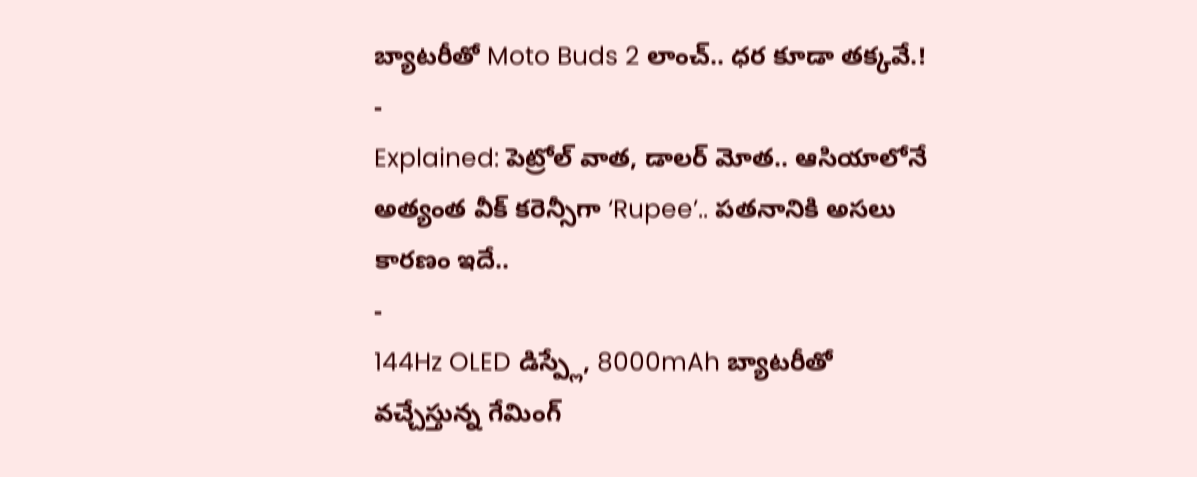బ్యాటరీతో Moto Buds 2 లాంచ్.. ధర కూడా తక్కవే.!
-
Explained: పెట్రోల్ వాత, డాలర్ మోత.. ఆసియాలోనే అత్యంత వీక్ కరెన్సీగా ‘Rupee’.. పతనానికి అసలు కారణం ఇదే..
-
144Hz OLED డిస్ప్లే, 8000mAh బ్యాటరీతో వచ్చేస్తున్న గేమింగ్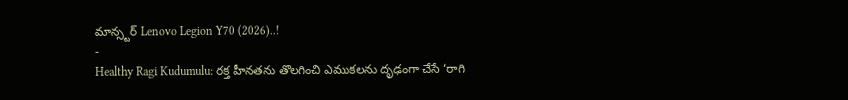మాన్స్టర్ Lenovo Legion Y70 (2026)..!
-
Healthy Ragi Kudumulu: రక్త హీనతను తొలగించి ఎముకలను దృఢంగా చేసే ‘రాగి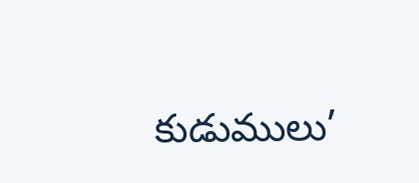కుడుములు’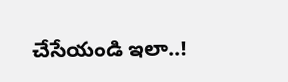చేసేయండి ఇలా..!